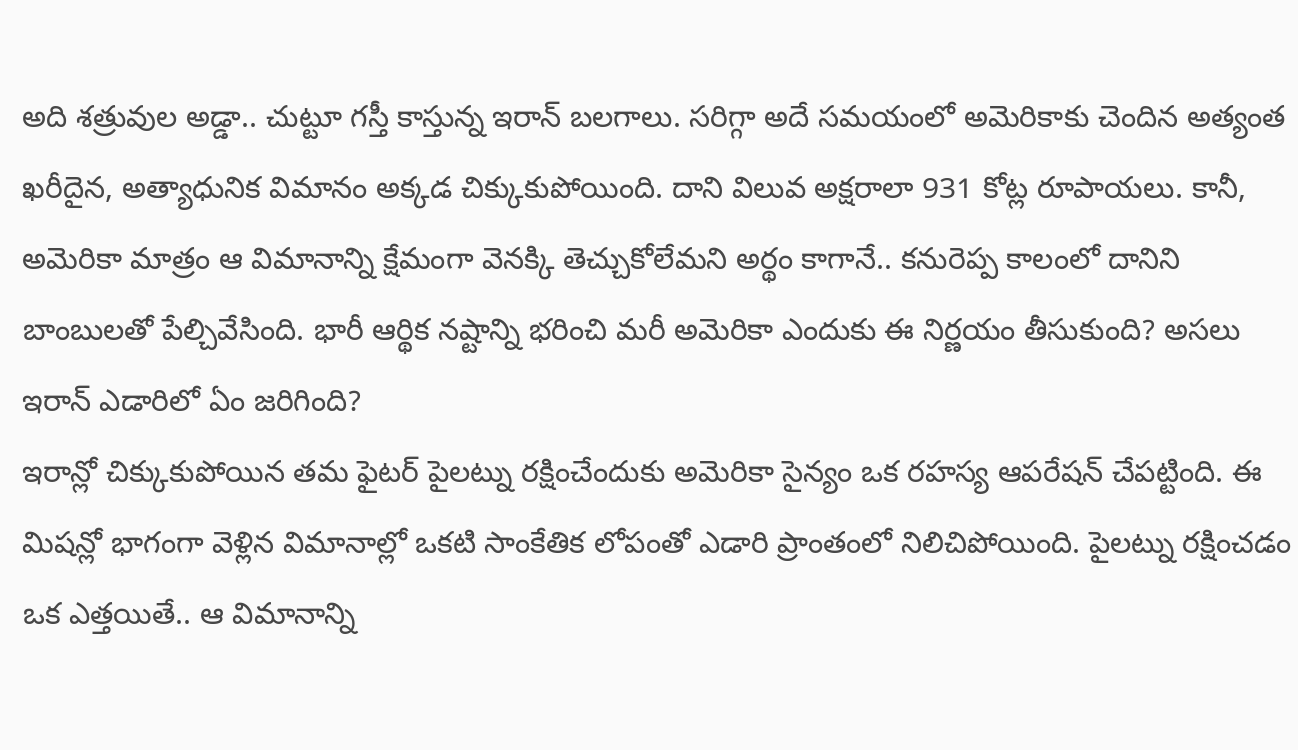అది శత్రువుల అడ్డా.. చుట్టూ గస్తీ కాస్తున్న ఇరాన్ బలగాలు. సరిగ్గా అదే సమయంలో అమెరికాకు చెందిన అత్యంత ఖరీదైన, అత్యాధునిక విమానం అక్కడ చిక్కుకుపోయింది. దాని విలువ అక్షరాలా 931 కోట్ల రూపాయలు. కానీ, అమెరికా మాత్రం ఆ విమానాన్ని క్షేమంగా వెనక్కి తెచ్చుకోలేమని అర్థం కాగానే.. కనురెప్ప కాలంలో దానిని బాంబులతో పేల్చివేసింది. భారీ ఆర్థిక నష్టాన్ని భరించి మరీ అమెరికా ఎందుకు ఈ నిర్ణయం తీసుకుంది? అసలు ఇరాన్ ఎడారిలో ఏం జరిగింది?
ఇరాన్లో చిక్కుకుపోయిన తమ ఫైటర్ పైలట్ను రక్షించేందుకు అమెరికా సైన్యం ఒక రహస్య ఆపరేషన్ చేపట్టింది. ఈ మిషన్లో భాగంగా వెళ్లిన విమానాల్లో ఒకటి సాంకేతిక లోపంతో ఎడారి ప్రాంతంలో నిలిచిపోయింది. పైలట్ను రక్షించడం ఒక ఎత్తయితే.. ఆ విమానాన్ని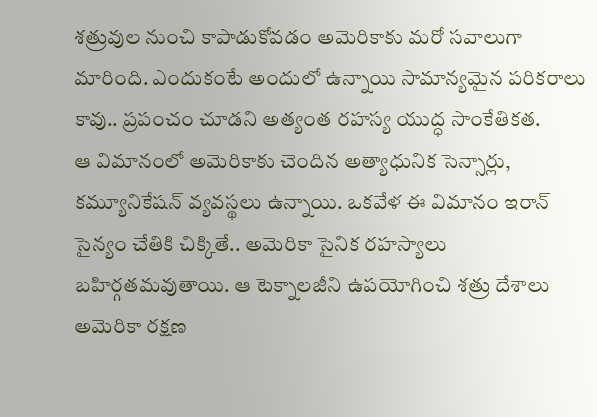శత్రువుల నుంచి కాపాడుకోవడం అమెరికాకు మరో సవాలుగా మారింది. ఎందుకంటే అందులో ఉన్నాయి సామాన్యమైన పరికరాలు కావు.. ప్రపంచం చూడని అత్యంత రహస్య యుద్ధ సాంకేతికత.
ఆ విమానంలో అమెరికాకు చెందిన అత్యాధునిక సెన్సార్లు, కమ్యూనికేషన్ వ్యవస్థలు ఉన్నాయి. ఒకవేళ ఈ విమానం ఇరాన్ సైన్యం చేతికి చిక్కితే.. అమెరికా సైనిక రహస్యాలు బహిర్గతమవుతాయి. ఆ టెక్నాలజీని ఉపయోగించి శత్రు దేశాలు అమెరికా రక్షణ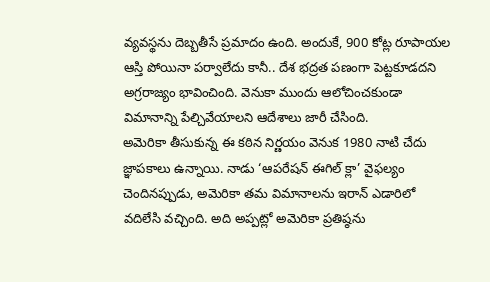వ్యవస్థను దెబ్బతీసే ప్రమాదం ఉంది. అందుకే, 900 కోట్ల రూపాయల ఆస్తి పోయినా పర్వాలేదు కానీ.. దేశ భద్రత పణంగా పెట్టకూడదని అగ్రరాజ్యం భావించింది. వెనుకా ముందు ఆలోచించకుండా విమానాన్ని పేల్చివేయాలని ఆదేశాలు జారీ చేసింది.
అమెరికా తీసుకున్న ఈ కఠిన నిర్ణయం వెనుక 1980 నాటి చేదు జ్ఞాపకాలు ఉన్నాయి. నాడు ‘ఆపరేషన్ ఈగిల్ క్లా’ వైఫల్యం చెందినప్పుడు, అమెరికా తమ విమానాలను ఇరాన్ ఎడారిలో వదిలేసి వచ్చింది. అది అప్పట్లో అమెరికా ప్రతిష్ఠను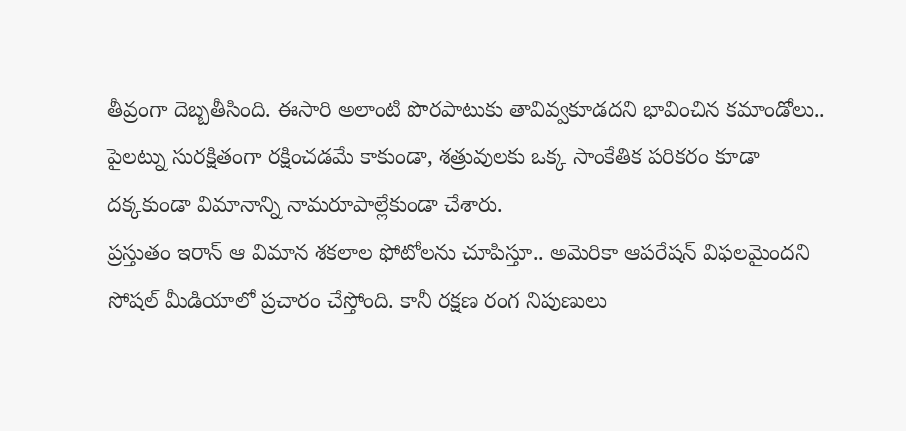తీవ్రంగా దెబ్బతీసింది. ఈసారి అలాంటి పొరపాటుకు తావివ్వకూడదని భావించిన కమాండోలు.. పైలట్ను సురక్షితంగా రక్షించడమే కాకుండా, శత్రువులకు ఒక్క సాంకేతిక పరికరం కూడా దక్కకుండా విమానాన్ని నామరూపాల్లేకుండా చేశారు.
ప్రస్తుతం ఇరాన్ ఆ విమాన శకలాల ఫోటోలను చూపిస్తూ.. అమెరికా ఆపరేషన్ విఫలమైందని సోషల్ మీడియాలో ప్రచారం చేస్తోంది. కానీ రక్షణ రంగ నిపుణులు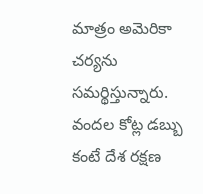మాత్రం అమెరికా చర్యను సమర్థిస్తున్నారు. వందల కోట్ల డబ్బు కంటే దేశ రక్షణ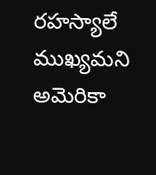రహస్యాలే ముఖ్యమని అమెరికా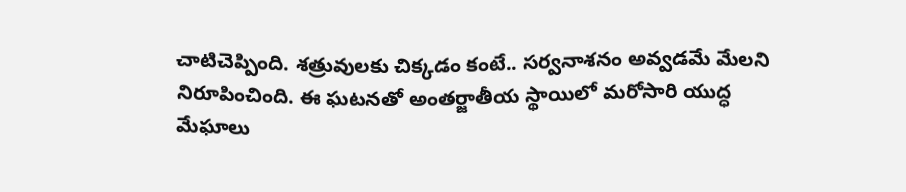చాటిచెప్పింది. శత్రువులకు చిక్కడం కంటే.. సర్వనాశనం అవ్వడమే మేలని నిరూపించింది. ఈ ఘటనతో అంతర్జాతీయ స్థాయిలో మరోసారి యుద్ధ మేఘాలు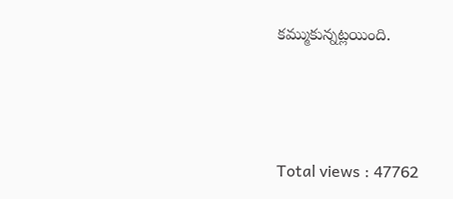కమ్ముకున్నట్లయింది.



Total views : 47762